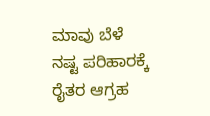ಮಾವು ಬೆಳೆ ನಷ್ಟ ಪರಿಹಾರಕ್ಕೆ ರೈತರ ಆಗ್ರಹ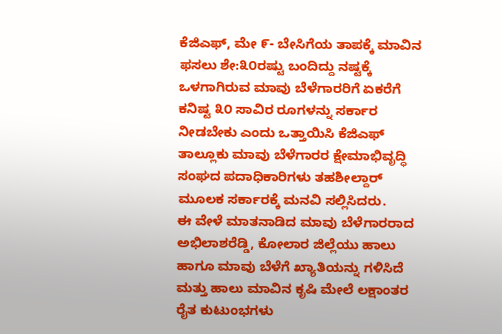ಕೆಜಿಎಫ್, ಮೇ ೯- ಬೇಸಿಗೆಯ ತಾಪಕ್ಕೆ ಮಾವಿನ ಫಸಲು ಶೇ:೩೦ರಷ್ಟು ಬಂದಿದ್ದು ನಷ್ಟಕ್ಕೆ ಒಳಗಾಗಿರುವ ಮಾವು ಬೆಳೆಗಾರರಿಗೆ ಏಕರೆಗೆ ಕನಿಷ್ಟ ೩೦ ಸಾವಿರ ರೂಗಳನ್ನು ಸರ್ಕಾರ ನೀಡಬೇಕು ಎಂದು ಒತ್ತಾಯಿಸಿ ಕೆಜಿಎಫ್ ತಾಲ್ಲೂಕು ಮಾವು ಬೆಳೆಗಾರರ ಕ್ಷೇಮಾಭಿವೃದ್ಧಿ ಸಂಘದ ಪದಾಧಿಕಾರಿಗಳು ತಹಶೀಲ್ದಾರ್ ಮೂಲಕ ಸರ್ಕಾರಕ್ಕೆ ಮನವಿ ಸಲ್ಲಿಸಿದರು.
ಈ ವೇಳೆ ಮಾತನಾಡಿದ ಮಾವು ಬೆಳೆಗಾರರಾದ ಅಭಿಲಾಶರೆಡ್ಡಿ, ಕೋಲಾರ ಜಿಲ್ಲೆಯು ಹಾಲು ಹಾಗೂ ಮಾವು ಬೆಳೆಗೆ ಖ್ಯಾತಿಯನ್ನು ಗಳಿಸಿದೆ ಮತ್ತು ಹಾಲು ಮಾವಿನ ಕೃಷಿ ಮೇಲೆ ಲಕ್ಷಾಂತರ ರೈತ ಕುಟುಂಭಗಳು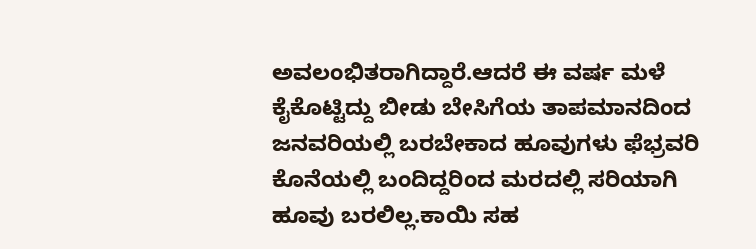ಅವಲಂಭಿತರಾಗಿದ್ದಾರೆ.ಆದರೆ ಈ ವರ್ಷ ಮಳೆ ಕೈಕೊಟ್ಟಿದ್ದು ಬೀಡು ಬೇಸಿಗೆಯ ತಾಪಮಾನದಿಂದ ಜನವರಿಯಲ್ಲಿ ಬರಬೇಕಾದ ಹೂವುಗಳು ಫೆಭ್ರವರಿ ಕೊನೆಯಲ್ಲಿ ಬಂದಿದ್ದರಿಂದ ಮರದಲ್ಲಿ ಸರಿಯಾಗಿ ಹೂವು ಬರಲಿಲ್ಲ.ಕಾಯಿ ಸಹ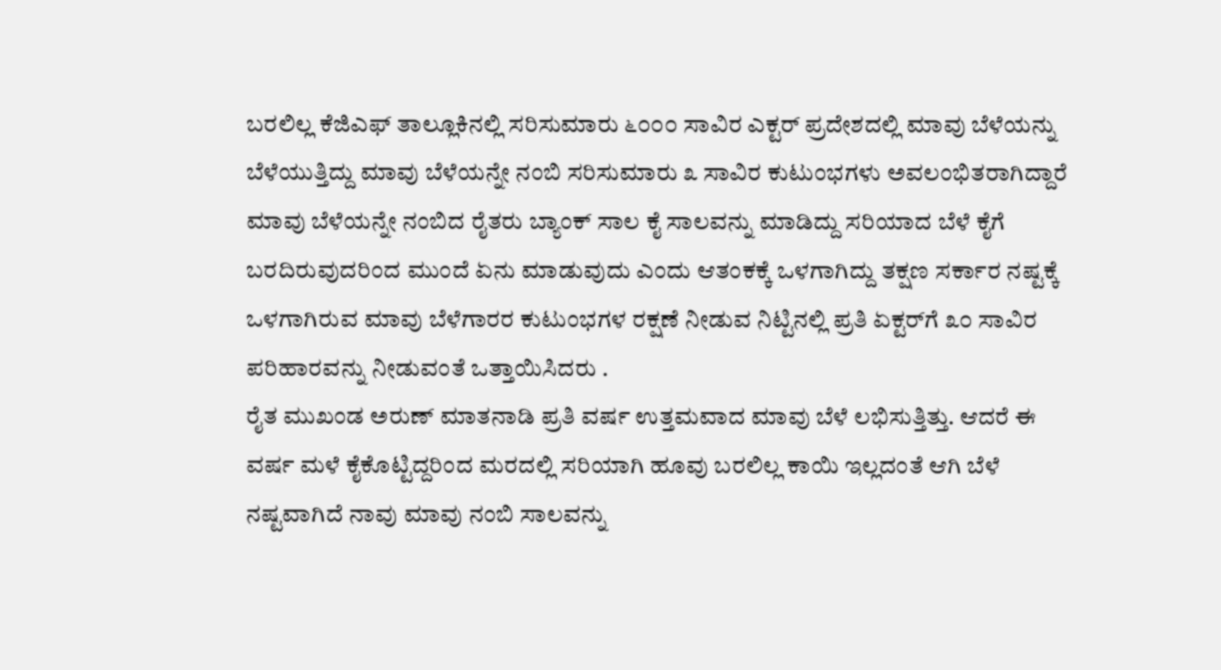ಬರಲಿಲ್ಲ ಕೆಜಿಎಫ್ ತಾಲ್ಲೂಕಿನಲ್ಲಿ ಸರಿಸುಮಾರು ೬೦೦೦ ಸಾವಿರ ಎಕ್ಟರ್ ಪ್ರದೇಶದಲ್ಲಿ ಮಾವು ಬೆಳೆಯನ್ನು ಬೆಳೆಯುತ್ತಿದ್ದು ಮಾವು ಬೆಳೆಯನ್ನೇ ನಂಬಿ ಸರಿಸುಮಾರು ೩ ಸಾವಿರ ಕುಟುಂಭಗಳು ಅವಲಂಭಿತರಾಗಿದ್ದಾರೆ ಮಾವು ಬೆಳೆಯನ್ನೇ ನಂಬಿದ ರೈತರು ಬ್ಯಾಂಕ್ ಸಾಲ ಕೈ ಸಾಲವನ್ನು ಮಾಡಿದ್ದು ಸರಿಯಾದ ಬೆಳೆ ಕೈಗೆ ಬರದಿರುವುದರಿಂದ ಮುಂದೆ ಏನು ಮಾಡುವುದು ಎಂದು ಆತಂಕಕ್ಕೆ ಒಳಗಾಗಿದ್ದು ತಕ್ಷಣ ಸರ್ಕಾರ ನಷ್ಟಕ್ಕೆ ಒಳಗಾಗಿರುವ ಮಾವು ಬೆಳೆಗಾರರ ಕುಟುಂಭಗಳ ರಕ್ಷಣೆ ನೀಡುವ ನಿಟ್ಟಿನಲ್ಲಿ ಪ್ರತಿ ಏಕ್ಟರ್‌ಗೆ ೩೦ ಸಾವಿರ ಪರಿಹಾರವನ್ನು ನೀಡುವಂತೆ ಒತ್ತಾಯಿಸಿದರು .
ರೈತ ಮುಖಂಡ ಅರುಣ್ ಮಾತನಾಡಿ ಪ್ರತಿ ವರ್ಷ ಉತ್ತಮವಾದ ಮಾವು ಬೆಳೆ ಲಭಿಸುತ್ತಿತ್ತು. ಆದರೆ ಈ ವರ್ಷ ಮಳೆ ಕೈಕೊಟ್ಟಿದ್ದರಿಂದ ಮರದಲ್ಲಿ ಸರಿಯಾಗಿ ಹೂವು ಬರಲಿಲ್ಲ ಕಾಯಿ ಇಲ್ಲದಂತೆ ಆಗಿ ಬೆಳೆ ನಷ್ಟವಾಗಿದೆ ನಾವು ಮಾವು ನಂಬಿ ಸಾಲವನ್ನು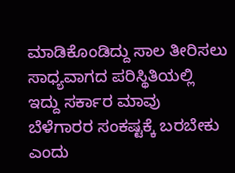ಮಾಡಿಕೊಂಡಿದ್ದು ಸಾಲ ತೀರಿಸಲು ಸಾಧ್ಯವಾಗದ ಪರಿಸ್ಥಿತಿಯಲ್ಲಿ ಇದ್ದು ಸರ್ಕಾರ ಮಾವು ಬೆಳೆಗಾರರ ಸಂಕಷ್ಟಕ್ಕೆ ಬರಬೇಕು ಎಂದು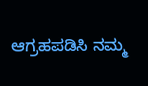ಆಗ್ರಹಪಡಿಸಿ ನಮ್ಮ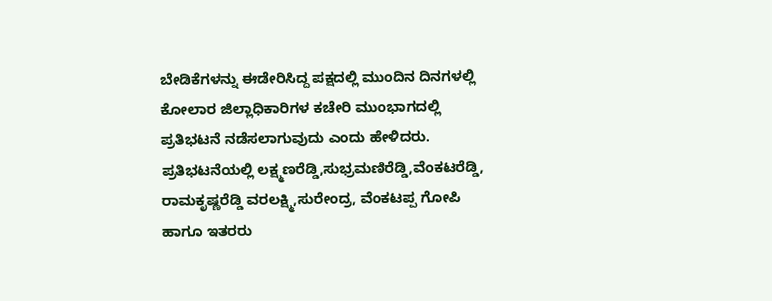ಬೇಡಿಕೆಗಳನ್ನು ಈಡೇರಿಸಿದ್ದ ಪಕ್ಷದಲ್ಲಿ ಮುಂದಿನ ದಿನಗಳಲ್ಲಿ ಕೋಲಾರ ಜಿಲ್ಲಾಧಿಕಾರಿಗಳ ಕಚೇರಿ ಮುಂಭಾಗದಲ್ಲಿ ಪ್ರತಿಭಟನೆ ನಡೆಸಲಾಗುವುದು ಎಂದು ಹೇಳಿದರು.
ಪ್ರತಿಭಟನೆಯಲ್ಲಿ ಲಕ್ಷ್ಮಣರೆಡ್ಡಿ,ಸುಭ್ರಮಣಿರೆಡ್ಡಿ,ವೆಂಕಟರೆಡ್ಡಿ, ರಾಮಕೃಷ್ಣರೆಡ್ಡಿ ವರಲಕ್ಷ್ಮಿ,ಸುರೇಂದ್ರ, ವೆಂಕಟಪ್ಪ ಗೋಪಿ ಹಾಗೂ ಇತರರು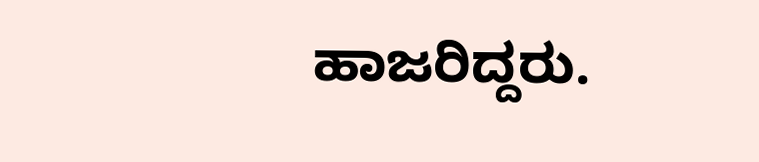ಹಾಜರಿದ್ದರು.